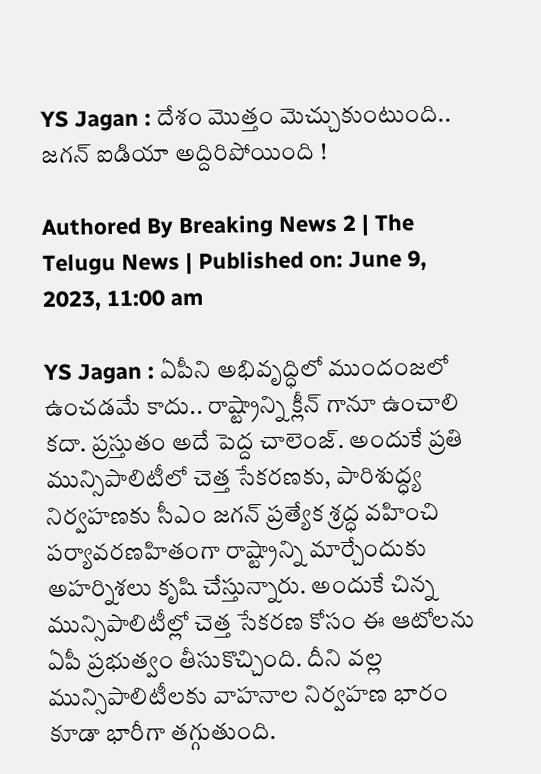YS Jagan : దేశం మొత్తం మెచ్చుకుంటుంది.. జగన్ ఐడియా అద్దిరిపోయింది !

Authored By Breaking News 2 | The Telugu News | Published on: June 9, 2023, 11:00 am

YS Jagan : ఏపీని అభివృద్ధిలో ముందంజలో ఉంచడమే కాదు.. రాష్ట్రాన్ని క్లీన్ గానూ ఉంచాలి కదా. ప్రస్తుతం అదే పెద్ద చాలెంజ్. అందుకే ప్రతి మున్సిపాలిటీలో చెత్త సేకరణకు, పారిశుద్ధ్య నిర్వహణకు సీఎం జగన్ ప్రత్యేక శ్రద్ధ వహించి పర్యావరణహితంగా రాష్ట్రాన్ని మార్చేందుకు అహర్నిశలు కృషి చేస్తున్నారు. అందుకే చిన్న మున్సిపాలిటీల్లో చెత్త సేకరణ కోసం ఈ ఆటోలను ఏపీ ప్రభుత్వం తీసుకొచ్చింది. దీని వల్ల మున్సిపాలిటీలకు వాహనాల నిర్వహణ భారం కూడా భారీగా తగ్గుతుంది.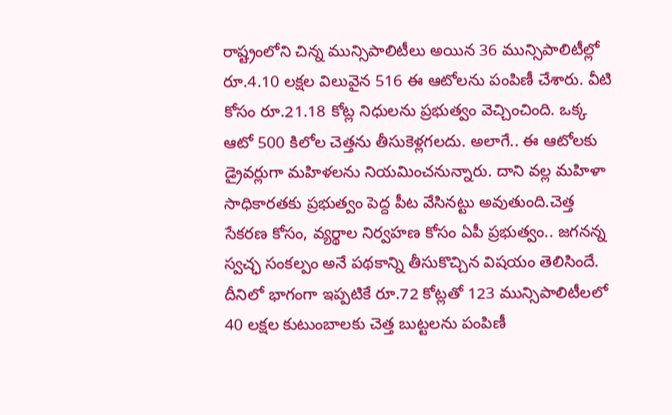రాష్ట్రంలోని చిన్న మున్సిపాలిటీలు అయిన 36 మున్సిపాలిటీల్లో రూ.4.10 లక్షల విలువైన 516 ఈ ఆటోలను పంపిణీ చేశారు. వీటి కోసం రూ.21.18 కోట్ల నిధులను ప్రభుత్వం వెచ్చించింది. ఒక్క ఆటో 500 కిలోల చెత్తను తీసుకెళ్లగలదు. అలాగే.. ఈ ఆటోలకు డ్రైవర్లుగా మహిళలను నియమించనున్నారు. దాని వల్ల మహిళా సాధికారతకు ప్రభుత్వం పెద్ద పీట వేసినట్టు అవుతుంది.చెత్త సేకరణ కోసం, వ్యర్థాల నిర్వహణ కోసం ఏపీ ప్రభుత్వం.. జగనన్న స్వచ్ఛ సంకల్పం అనే పథకాన్ని తీసుకొచ్చిన విషయం తెలిసిందే. దీనిలో భాగంగా ఇప్పటికే రూ.72 కోట్లతో 123 మున్సిపాలిటీలలో 40 లక్షల కుటుంబాలకు చెత్త బుట్టలను పంపిణీ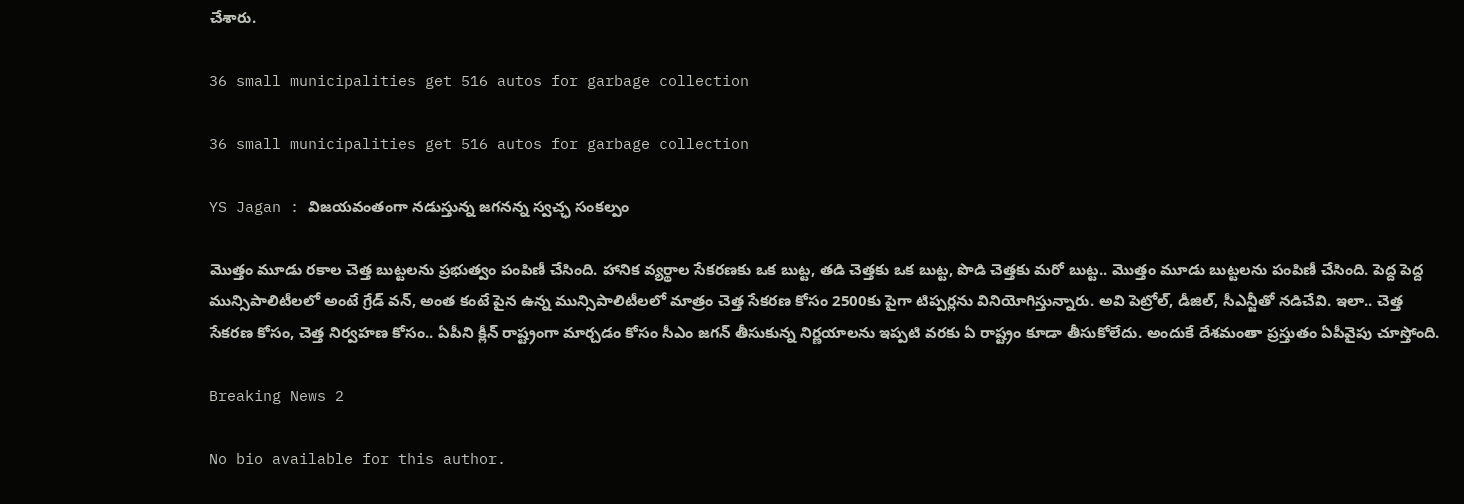చేశారు.

36 small municipalities get 516 autos for garbage collection

36 small municipalities get 516 autos for garbage collection

YS Jagan : విజయవంతంగా నడుస్తున్న జగనన్న స్వచ్ఛ సంకల్పం

మొత్తం మూడు రకాల చెత్త బుట్టలను ప్రభుత్వం పంపిణీ చేసింది. హానిక వ్యర్థాల సేకరణకు ఒక బుట్ట, తడి చెత్తకు ఒక బుట్ట, పొడి చెత్తకు మరో బుట్ట.. మొత్తం మూడు బుట్టలను పంపిణీ చేసింది. పెద్ద పెద్ద మున్సిపాలిటీలలో అంటే గ్రేడ్ వన్, అంత కంటే పైన ఉన్న మున్సిపాలిటీలలో మాత్రం చెత్త సేకరణ కోసం 2500కు పైగా టిప్పర్లను వినియోగిస్తున్నారు. అవి పెట్రోల్, డీజిల్, సీఎన్జీతో నడిచేవి. ఇలా.. చెత్త సేకరణ కోసం, చెత్త నిర్వహణ కోసం.. ఏపీని క్లీన్ రాష్ట్రంగా మార్చడం కోసం సీఎం జగన్ తీసుకున్న నిర్ణయాలను ఇప్పటి వరకు ఏ రాష్ట్రం కూడా తీసుకోలేదు. అందుకే దేశమంతా ప్రస్తుతం ఏపీవైపు చూస్తోంది.

Breaking News 2

No bio available for this author.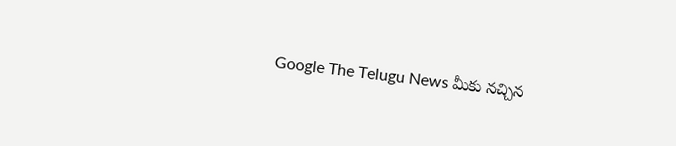Google The Telugu News మీకు నచ్చిన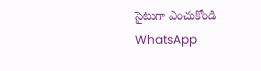సైటుగా ఎంచుకోండి
WhatsApp